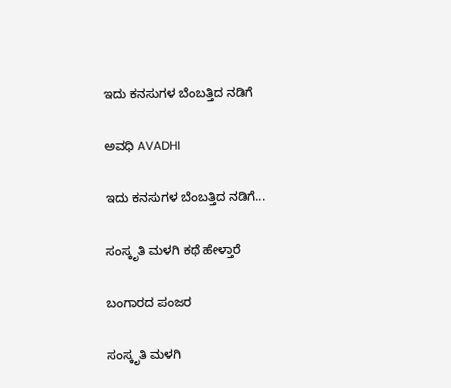ಇದು ಕನಸುಗಳ ಬೆಂಬತ್ತಿದ ನಡಿಗೆ‍

ಅವಧಿ AVADHI

ಇದು ಕನಸುಗಳ ಬೆಂಬತ್ತಿದ ನಡಿಗೆ...

ಸಂಸ್ಕೃತಿ ಮಳಗಿ ಕಥೆ ಹೇಳ್ತಾರೆ

ಬಂಗಾರದ ಪಂಜರ

ಸಂಸ್ಕೃತಿ ಮಳಗಿ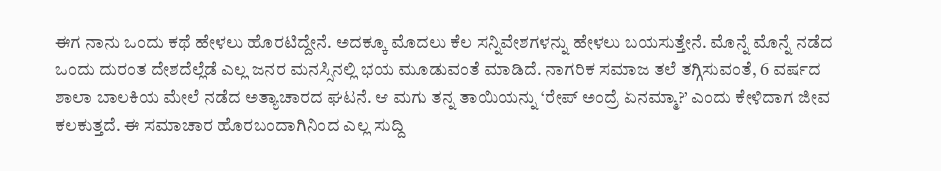ಈಗ ನಾನು ಒಂದು ಕಥೆ ಹೇಳಲು ಹೊರಟಿದ್ದೇನೆ. ಅದಕ್ಕೂ ಮೊದಲು ಕೆಲ ಸನ್ನಿವೇಶಗಳನ್ನು ಹೇಳಲು ಬಯಸುತ್ತೇನೆ. ಮೊನ್ನೆ ಮೊನ್ನೆ ನಡೆದ ಒಂದು ದುರಂತ ದೇಶದೆಲ್ಲೆಡೆ ಎಲ್ಲ ಜನರ ಮನಸ್ಸಿನಲ್ಲಿ ಭಯ ಮೂಡುವಂತೆ ಮಾಡಿದೆ. ನಾಗರಿಕ ಸಮಾಜ ತಲೆ ತಗ್ಗಿಸುವಂತೆ, 6 ವರ್ಷದ ಶಾಲಾ ಬಾಲಕಿಯ ಮೇಲೆ ನಡೆದ ಅತ್ಯಾಚಾರದ ಘಟನೆ. ಆ ಮಗು ತನ್ನ ತಾಯಿಯನ್ನು ‘ರೇಪ್ ಅಂದ್ರೆ ಏನಮ್ಮಾ?’ ಎಂದು ಕೇಳಿದಾಗ ಜೀವ ಕಲಕುತ್ತದೆ. ಈ ಸಮಾಚಾರ ಹೊರಬಂದಾಗಿನಿಂದ ಎಲ್ಲ ಸುದ್ದಿ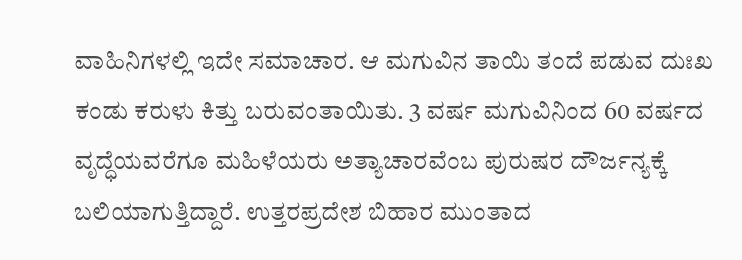ವಾಹಿನಿಗಳಲ್ಲಿ ಇದೇ ಸಮಾಚಾರ. ಆ ಮಗುವಿನ ತಾಯಿ ತಂದೆ ಪಡುವ ದುಃಖ ಕಂಡು ಕರುಳು ಕಿತ್ತು ಬರುವಂತಾಯಿತು. 3 ವರ್ಷ ಮಗುವಿನಿಂದ 60 ವರ್ಷದ ವೃದ್ಧೆಯವರೆಗೂ ಮಹಿಳೆಯರು ಅತ್ಯಾಚಾರವೆಂಬ ಪುರುಷರ ದೌರ್ಜನ್ಯಕ್ಕೆ ಬಲಿಯಾಗುತ್ತಿದ್ದಾರೆ. ಉತ್ತರಪ್ರದೇಶ ಬಿಹಾರ ಮುಂತಾದ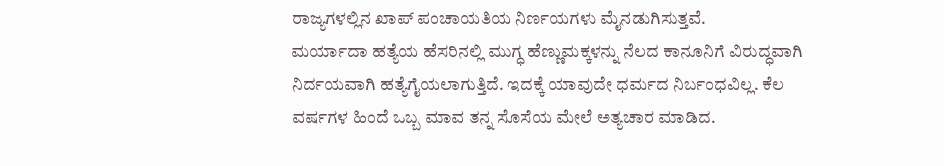ರಾಜ್ಯಗಳಲ್ಲಿನ ಖಾಪ್ ಪಂಚಾಯತಿಯ ನಿರ್ಣಯಗಳು ಮೈನಡುಗಿಸುತ್ತವೆ.
ಮರ್ಯಾದಾ ಹತ್ಯೆಯ ಹೆಸರಿನಲ್ಲಿ ಮುಗ್ಧ ಹೆಣ್ಣುಮಕ್ಕಳನ್ನು ನೆಲದ ಕಾನೂನಿಗೆ ವಿರುದ್ಧವಾಗಿ ನಿರ್ದಯವಾಗಿ ಹತ್ಯೆಗೈಯಲಾಗುತ್ತಿದೆ. ಇದಕ್ಕೆ ಯಾವುದೇ ಧರ್ಮದ ನಿರ್ಬಂಧವಿಲ್ಲ. ಕೆಲ ವರ್ಷಗಳ ಹಿಂದೆ ಒಬ್ಬ ಮಾವ ತನ್ನ ಸೊಸೆಯ ಮೇಲೆ ಅತ್ಯಚಾರ ಮಾಡಿದ.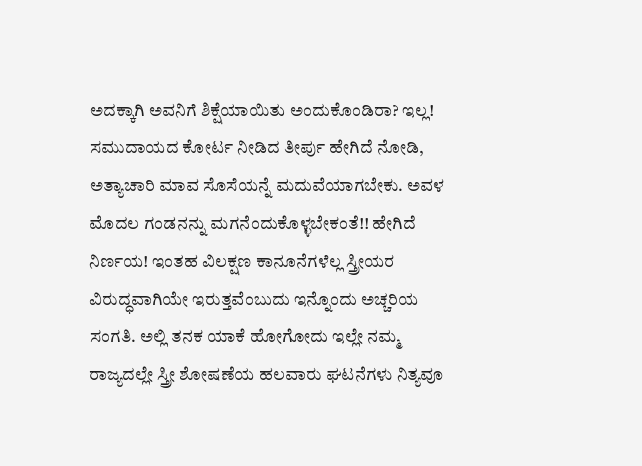ಅದಕ್ಕಾಗಿ ಅವನಿಗೆ ಶಿಕ್ಷೆಯಾಯಿತು ಅಂದುಕೊಂಡಿರಾ? ಇಲ್ಲ! ಸಮುದಾಯದ ಕೋರ್ಟ ನೀಡಿದ ತೀರ್ಪು ಹೇಗಿದೆ ನೋಡಿ, ಅತ್ಯಾಚಾರಿ ಮಾವ ಸೊಸೆಯನ್ನೆ ಮದುವೆಯಾಗಬೇಕು. ಅವಳ ಮೊದಲ ಗಂಡನನ್ನು ಮಗನೆಂದುಕೊಳ್ಳಬೇಕಂತೆ!! ಹೇಗಿದೆ ನಿರ್ಣಯ! ಇಂತಹ ವಿಲಕ್ಷಣ ಕಾನೂನೆಗಳೆಲ್ಲ ಸ್ತ್ರೀಯರ ವಿರುದ್ಧವಾಗಿಯೇ ಇರುತ್ತವೆಂಬುದು ಇನ್ನೊಂದು ಅಚ್ಚರಿಯ ಸಂಗತಿ. ಅಲ್ಲಿ ತನಕ ಯಾಕೆ ಹೋಗೋದು ಇಲ್ಲೇ ನಮ್ಮ ರಾಜ್ಯದಲ್ಲೇ ಸ್ತ್ರೀ ಶೋಷಣೆಯ ಹಲವಾರು ಘಟನೆಗಳು ನಿತ್ಯವೂ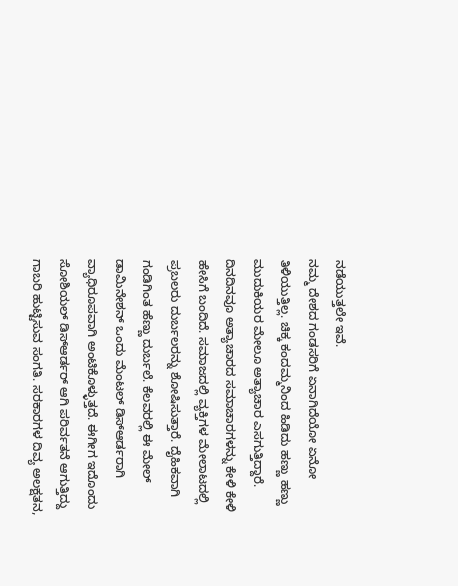ನಡೆಯುತ್ತಲೇ ಇವೆ.
ನಮ್ಮ ದೇಶದ ಗಂಡಸರಿಗೆ ಏನಾಗಿದೆಯೋ ಏನೋ ತಿಳಿಯುತ್ತಿಲ್ಲ. ಚಿಕ್ಕ ಕಂದಮ್ಮನಿಂದ ಹಿಡಿದು ಹಣ್ಣು ಹಣ್ಣು ಮುದುಕಿಯರ ಮೇಲೂ ಅತ್ಯಾಚಾರ ಎಸಗುತ್ತಿದ್ದಾರೆ. ದಿನದಿನವೂ ಅತ್ಯಾಚಾರದ ಸಮಾಚಾರಗಳನ್ನು ಕೇಳಿ ಕೇಳಿ ಹೇಸಿಗೆ ಬಂದಿದೆ. ಸಮಾಜದಲ್ಲಿ ವ್ಯಕ್ತಿಗಳ ಮೇಲಾಟದಲ್ಲಿ ಪ್ರಬಲರು ದುರ್ಬಲರನ್ನು ಶೋಷಿಸುತ್ತಾರೆ. ದೈಹಿಕವಾಗಿ ಗಂಡಿಗಿಂತ ಹೆಣ್ಣು ದುರ್ಬಲೆ. ಕೆಲವರಲ್ಲಿ ಈ ಮೇಲ್ ಡಾಮಿನೇಶನ್ ಒಂದು ಮೆಂಟಲ್ ಡಿಸ್ಆರ್ಡರಾಗಿ ವ್ಯಾಧಿರೂಪವಾಗಿ ಅಂಟಿಕೊಳ್ಳುತ್ತದೆ. ಈಗೀಗ ಇದೊಂದು ಸೋಶಿಯಲ್ ಡಿಸ್ಆರ್ಡರ್ ಆಗಿ ಪರಿರ್ವತನೆ ಆಗುತ್ತಿದ್ದು ಗಾಬರಿ ಹುಟ್ಟಿಸುವ ಸಂಗತಿ. ಸರಕಾರಗಳ ದಿವ್ಯ ಅಲಕ್ಷತನ,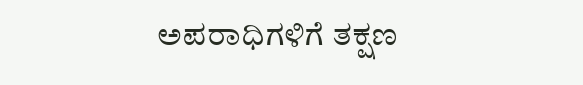ಅಪರಾಧಿಗಳಿಗೆ ತಕ್ಷಣ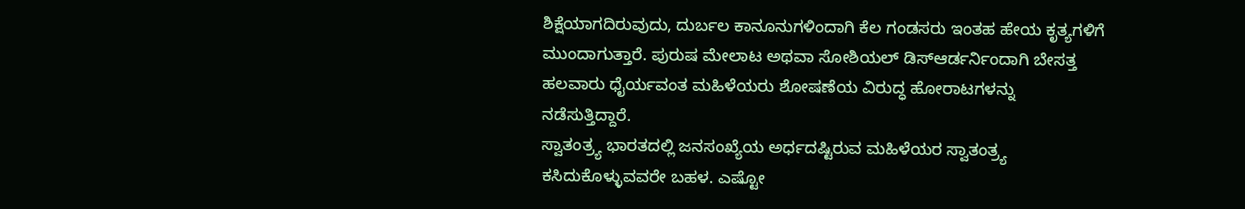ಶಿಕ್ಷೆಯಾಗದಿರುವುದು, ದುರ್ಬಲ ಕಾನೂನುಗಳಿಂದಾಗಿ ಕೆಲ ಗಂಡಸರು ಇಂತಹ ಹೇಯ ಕೃತ್ಯಗಳಿಗೆ ಮುಂದಾಗುತ್ತಾರೆ. ಪುರುಷ ಮೇಲಾಟ ಅಥವಾ ಸೋಶಿಯಲ್ ಡಿಸ್ಆರ್ಡರ್ನಿಂದಾಗಿ ಬೇಸತ್ತ ಹಲವಾರು ಧೈರ್ಯವಂತ ಮಹಿಳೆಯರು ಶೋಷಣೆಯ ವಿರುದ್ಧ ಹೋರಾಟಗಳನ್ನು ನಡೆಸುತ್ತಿದ್ದಾರೆ.
ಸ್ವಾತಂತ್ರ್ಯ ಭಾರತದಲ್ಲಿ ಜನಸಂಖ್ಯೆಯ ಅರ್ಧದಷ್ಟಿರುವ ಮಹಿಳೆಯರ ಸ್ವಾತಂತ್ರ್ಯ ಕಸಿದುಕೊಳ್ಳುವವರೇ ಬಹಳ. ಎಷ್ಟೋ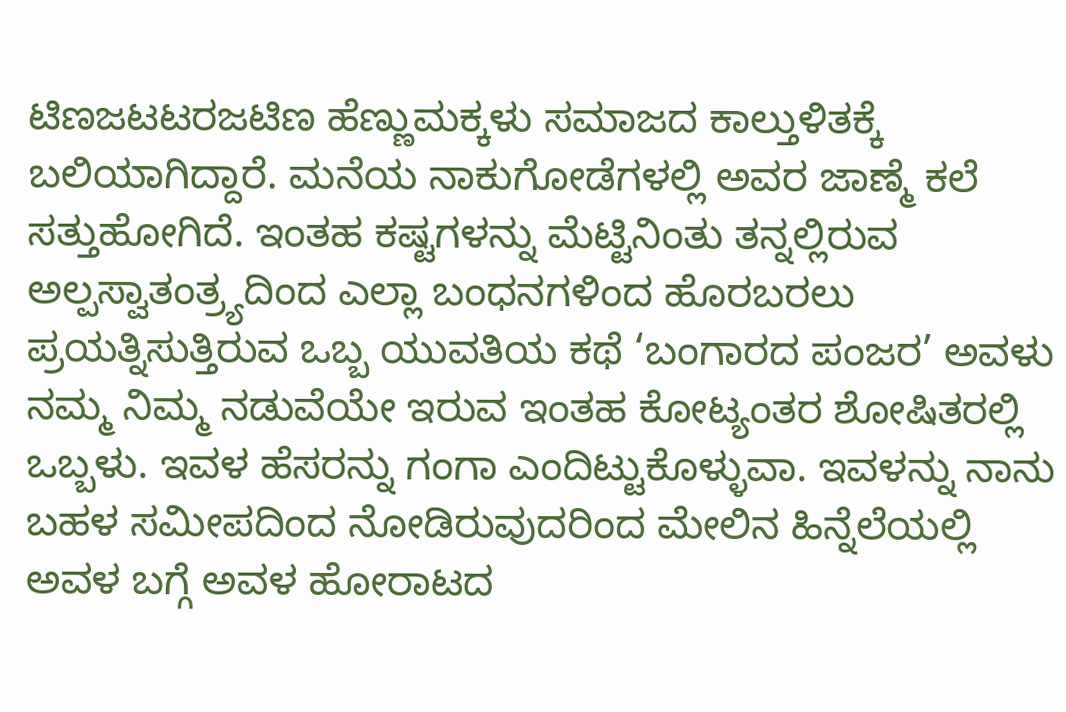ಟಿಣಜಟಟರಜಟಿಣ ಹೆಣ್ಣುಮಕ್ಕಳು ಸಮಾಜದ ಕಾಲ್ತುಳಿತಕ್ಕೆ ಬಲಿಯಾಗಿದ್ದಾರೆ. ಮನೆಯ ನಾಕುಗೋಡೆಗಳಲ್ಲಿ ಅವರ ಜಾಣ್ಮೆ ಕಲೆ ಸತ್ತುಹೋಗಿದೆ. ಇಂತಹ ಕಷ್ಟಗಳನ್ನು ಮೆಟ್ಟಿನಿಂತು ತನ್ನಲ್ಲಿರುವ ಅಲ್ಪಸ್ವಾತಂತ್ರ್ಯದಿಂದ ಎಲ್ಲಾ ಬಂಧನಗಳಿಂದ ಹೊರಬರಲು ಪ್ರಯತ್ನಿಸುತ್ತಿರುವ ಒಬ್ಬ ಯುವತಿಯ ಕಥೆ ‘ಬಂಗಾರದ ಪಂಜರ’ ಅವಳು ನಮ್ಮ ನಿಮ್ಮ ನಡುವೆಯೇ ಇರುವ ಇಂತಹ ಕೋಟ್ಯಂತರ ಶೋಷಿತರಲ್ಲಿ ಒಬ್ಬಳು. ಇವಳ ಹೆಸರನ್ನು ಗಂಗಾ ಎಂದಿಟ್ಟುಕೊಳ್ಳುವಾ. ಇವಳನ್ನು ನಾನು ಬಹಳ ಸಮೀಪದಿಂದ ನೋಡಿರುವುದರಿಂದ ಮೇಲಿನ ಹಿನ್ನೆಲೆಯಲ್ಲಿ ಅವಳ ಬಗ್ಗೆ ಅವಳ ಹೋರಾಟದ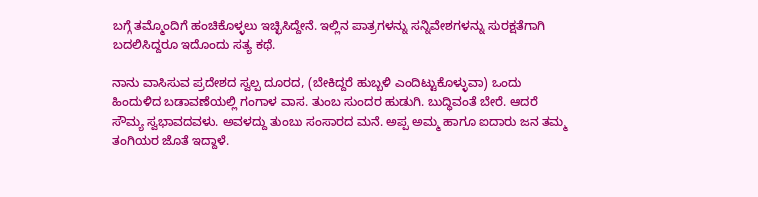ಬಗ್ಗೆ ತಮ್ಮೊಂದಿಗೆ ಹಂಚಿಕೊಳ್ಳಲು ಇಚ್ಛಿಸಿದ್ದೇನೆ. ಇಲ್ಲಿನ ಪಾತ್ರಗಳನ್ನು ಸನ್ನಿವೇಶಗಳನ್ನು ಸುರಕ್ಷತೆಗಾಗಿ ಬದಲಿಸಿದ್ದರೂ ಇದೊಂದು ಸತ್ಯ ಕಥೆ.

ನಾನು ವಾಸಿಸುವ ಪ್ರದೇಶದ ಸ್ವಲ್ಪ ದೂರದ, (ಬೇಕಿದ್ದರೆ ಹುಬ್ಬಳಿ ಎಂದಿಟ್ಟುಕೊಳ್ಳುವಾ) ಒಂದು ಹಿಂದುಳಿದ ಬಡಾವಣೆಯಲ್ಲಿ ಗಂಗಾಳ ವಾಸ. ತುಂಬ ಸುಂದರ ಹುಡುಗಿ. ಬುದ್ಧಿವಂತೆ ಬೇರೆ. ಆದರೆ ಸೌಮ್ಯ ಸ್ವಭಾವದವಳು. ಅವಳದ್ದು ತುಂಬು ಸಂಸಾರದ ಮನೆ. ಅಪ್ಪ ಅಮ್ಮ ಹಾಗೂ ಐದಾರು ಜನ ತಮ್ಮ ತಂಗಿಯರ ಜೊತೆ ಇದ್ದಾಳೆ.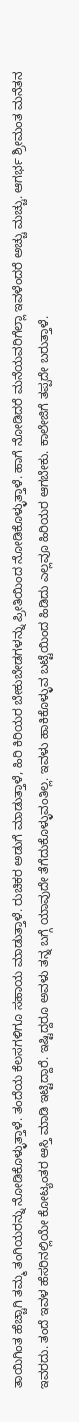ತಾಯಿಗಿಂತ ಹೆಚ್ಚಾಗಿ ತಮ್ಮ ತಂಗಿಯರನ್ನು ನೋಡಿಕೊಳ್ಳುತ್ತಾಳೆ. ತಂದೆಯ ಕೆಲಸಗಳಿಗೂ ಸಹಾಯ ಮಾಡುತ್ತಾಳೆ. ರುಚಿಕರ ಅಡುಗೆ ಮಾಡುತ್ತಾಳೆ, ಹಿರಿ ಕಿರಿಯರ ಬೇಕುಬೇಡಗಳನ್ನು ಪ್ರೀತಿಯಿಂದ ನೋಡಿಕೊಳ್ಳುತ್ತಾಳೆ. ಹಾಗೆ ನೋಡಿದರೆ ಮನೆಯವರಿಗೆಲ್ಲಾ ಇವಳೆಂದರೆ ಅಚ್ಚು ಮಚ್ಚು. ಆಗರ್ಭ ಶ್ರೀಮಂತ ಮನೆತನ ಇವರದು. ತಂದೆ ಇವಳ ಹೆಸರಿನಲ್ಲಿಯೇ ಕೋಟ್ಯಂತರ ಆಸ್ತಿ ಮಾಡಿ ಇಟ್ಟಿದ್ದಾರೆ. ಇಷ್ಟಿದ್ದರೂ ಅವಳು ತನ್ನ ಬಗ್ಗೆ ಯಾವುದೇ ತೆಗೆದುಕೊಳ್ಳುವಂತಿಲ್ಲ. ಇವಳು ಹಾಕಿಕೊಳ್ಳುವ ಬಟ್ಟೆಯಿಂದ ಹಿಡಿದು ಎಲ್ಲವೂ ಹಿರಿಯರ ಆಗಬೇಕು. ಕಾಲೇಜಿಗೆ ತಪ್ಪದೇ ಬರುತ್ತಾಳೆ.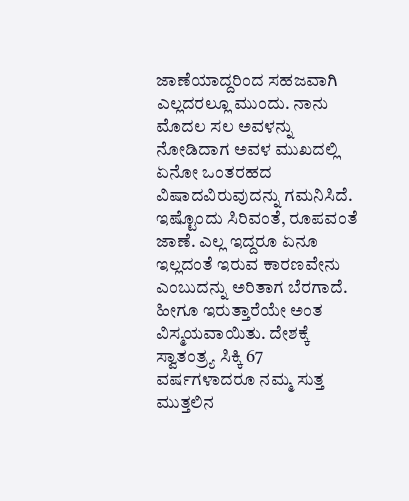ಜಾಣೆಯಾದ್ದರಿಂದ ಸಹಜವಾಗಿ ಎಲ್ಲದರಲ್ಲೂ ಮುಂದು. ನಾನು ಮೊದಲ ಸಲ ಅವಳನ್ನು ನೋಡಿದಾಗ ಅವಳ ಮುಖದಲ್ಲಿ ಏನೋ ಒಂತರಹದ ವಿಷಾದವಿರುವುದನ್ನು ಗಮನಿಸಿದೆ. ಇಷ್ಟೊಂದು ಸಿರಿವಂತೆ, ರೂಪವಂತೆ ಜಾಣೆ. ಎಲ್ಲ ಇದ್ದರೂ ಏನೂ ಇಲ್ಲದಂತೆ ಇರುವ ಕಾರಣವೇನು ಎಂಬುದನ್ನು ಅರಿತಾಗ ಬೆರಗಾದೆ. ಹೀಗೂ ಇರುತ್ತಾರೆಯೇ ಅಂತ ವಿಸ್ಮಯವಾಯಿತು. ದೇಶಕ್ಕೆ ಸ್ವಾತಂತ್ರ್ಯ ಸಿಕ್ಕಿ 67 ವರ್ಷಗಳಾದರೂ ನಮ್ಮ ಸುತ್ತ ಮುತ್ತಲಿನ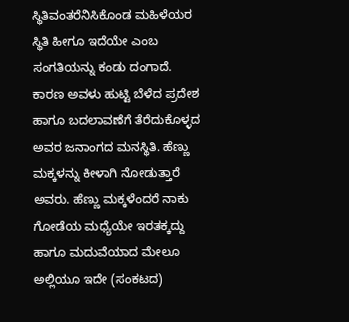ಸ್ಥಿತಿವಂತರೆನಿಸಿಕೊಂಡ ಮಹಿಳೆಯರ ಸ್ಥಿತಿ ಹೀಗೂ ಇದೆಯೇ ಎಂಬ ಸಂಗತಿಯನ್ನು ಕಂಡು ದಂಗಾದೆ. ಕಾರಣ ಅವಳು ಹುಟ್ಟಿ ಬೆಳೆದ ಪ್ರದೇಶ ಹಾಗೂ ಬದಲಾವಣೆಗೆ ತೆರೆದುಕೊಳ್ಳದ ಅವರ ಜನಾಂಗದ ಮನಸ್ಥಿತಿ. ಹೆಣ್ಣು ಮಕ್ಕಳನ್ನು ಕೀಳಾಗಿ ನೋಡುತ್ತಾರೆ ಅವರು. ಹೆಣ್ಣು ಮಕ್ಕಳೆಂದರೆ ನಾಕು ಗೋಡೆಯ ಮಧ್ಯೆಯೇ ಇರತಕ್ಕದ್ದು ಹಾಗೂ ಮದುವೆಯಾದ ಮೇಲೂ ಅಲ್ಲಿಯೂ ಇದೇ (ಸಂಕಟದ)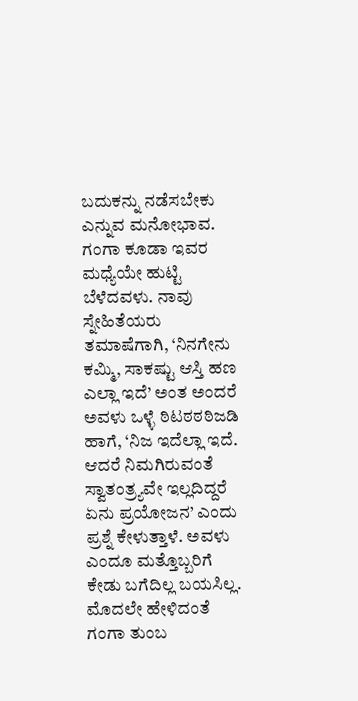ಬದುಕನ್ನು ನಡೆಸಬೇಕು ಎನ್ನುವ ಮನೋಭಾವ. ಗಂಗಾ ಕೂಡಾ ಇವರ ಮಧ್ಯೆಯೇ ಹುಟ್ಟಿ ಬೆಳೆದವಳು. ನಾವು ಸ್ನೇಹಿತೆಯರು ತಮಾಷೆಗಾಗಿ, ‘ನಿನಗೇನು ಕಮ್ಮಿ, ಸಾಕಷ್ಟು ಆಸ್ತಿ ಹಣ ಎಲ್ಲಾ ಇದೆ’ ಅಂತ ಅಂದರೆ ಅವಳು ಒಳ್ಳೆ ಠಿಟಠಠಠಿಜಡಿ ಹಾಗೆ, ‘ನಿಜ ಇದೆಲ್ಲಾ ಇದೆ. ಆದರೆ ನಿಮಗಿರುವಂತೆ ಸ್ವಾತಂತ್ರ್ಯವೇ ಇಲ್ಲದಿದ್ದರೆ ಏನು ಪ್ರಯೋಜನ’ ಎಂದು ಪ್ರಶ್ನೆ ಕೇಳುತ್ತಾಳೆ. ಅವಳು ಎಂದೂ ಮತ್ತೊಬ್ಬರಿಗೆ ಕೇಡು ಬಗೆದಿಲ್ಲ ಬಯಸಿಲ್ಲ. ಮೊದಲೇ ಹೇಳಿದಂತೆ ಗಂಗಾ ತುಂಬ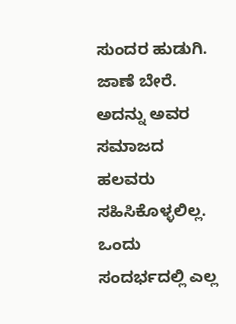ಸುಂದರ ಹುಡುಗಿ. ಜಾಣೆ ಬೇರೆ. ಅದನ್ನು ಅವರ ಸಮಾಜದ ಹಲವರು ಸಹಿಸಿಕೊಳ್ಳಲಿಲ್ಲ. ಒಂದು ಸಂದರ್ಭದಲ್ಲಿ ಎಲ್ಲ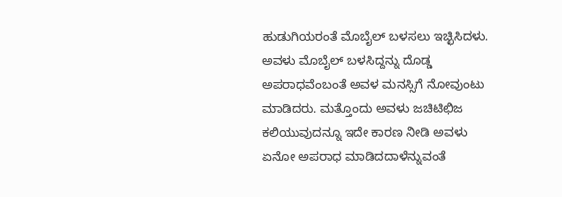ಹುಡುಗಿಯರಂತೆ ಮೊಬೈಲ್ ಬಳಸಲು ಇಚ್ಛಿಸಿದಳು. ಅವಳು ಮೊಬೈಲ್ ಬಳಸಿದ್ದನ್ನು ದೊಡ್ಡ ಅಪರಾಧವೆಂಬಂತೆ ಅವಳ ಮನಸ್ಸಿಗೆ ನೋವುಂಟು ಮಾಡಿದರು. ಮತ್ತೊಂದು ಅವಳು ಜಚಿಟಿಛಿಜ ಕಲಿಯುವುದನ್ನೂ ಇದೇ ಕಾರಣ ನೀಡಿ ಅವಳು ಏನೋ ಅಪರಾಧ ಮಾಡಿದದಾಳೆನ್ನುವಂತೆ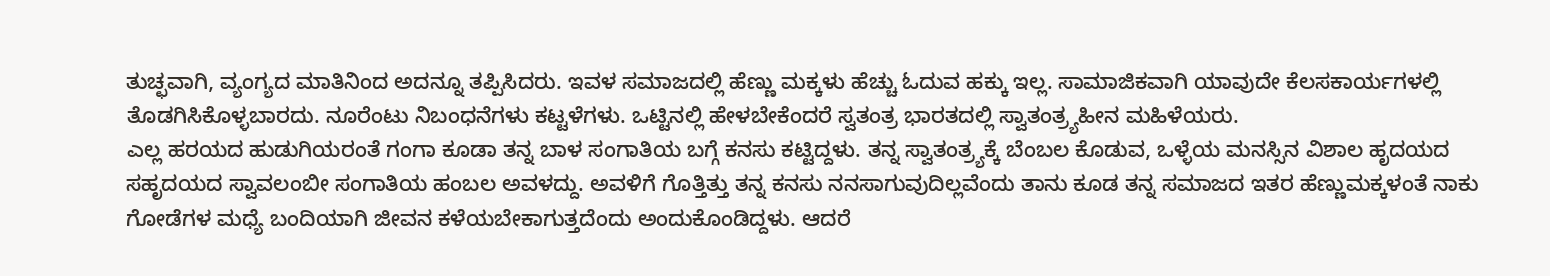ತುಚ್ಛವಾಗಿ, ವ್ಯಂಗ್ಯದ ಮಾತಿನಿಂದ ಅದನ್ನೂ ತಪ್ಪಿಸಿದರು. ಇವಳ ಸಮಾಜದಲ್ಲಿ ಹೆಣ್ಣು ಮಕ್ಕಳು ಹೆಚ್ಚು ಓದುವ ಹಕ್ಕು ಇಲ್ಲ. ಸಾಮಾಜಿಕವಾಗಿ ಯಾವುದೇ ಕೆಲಸಕಾರ್ಯಗಳಲ್ಲಿ ತೊಡಗಿಸಿಕೊಳ್ಳಬಾರದು. ನೂರೆಂಟು ನಿಬಂಧನೆಗಳು ಕಟ್ಟಳೆಗಳು. ಒಟ್ಟಿನಲ್ಲಿ ಹೇಳಬೇಕೆಂದರೆ ಸ್ವತಂತ್ರ ಭಾರತದಲ್ಲಿ ಸ್ವಾತಂತ್ರ್ಯಹೀನ ಮಹಿಳೆಯರು.
ಎಲ್ಲ ಹರಯದ ಹುಡುಗಿಯರಂತೆ ಗಂಗಾ ಕೂಡಾ ತನ್ನ ಬಾಳ ಸಂಗಾತಿಯ ಬಗ್ಗೆ ಕನಸು ಕಟ್ಟಿದ್ದಳು. ತನ್ನ ಸ್ವಾತಂತ್ರ್ಯಕ್ಕೆ ಬೆಂಬಲ ಕೊಡುವ, ಒಳ್ಳೆಯ ಮನಸ್ಸಿನ ವಿಶಾಲ ಹೃದಯದ ಸಹೃದಯದ ಸ್ವಾವಲಂಬೀ ಸಂಗಾತಿಯ ಹಂಬಲ ಅವಳದ್ದು. ಅವಳಿಗೆ ಗೊತ್ತಿತ್ತು ತನ್ನ ಕನಸು ನನಸಾಗುವುದಿಲ್ಲವೆಂದು ತಾನು ಕೂಡ ತನ್ನ ಸಮಾಜದ ಇತರ ಹೆಣ್ಣುಮಕ್ಕಳಂತೆ ನಾಕು ಗೋಡೆಗಳ ಮಧ್ಯೆ ಬಂದಿಯಾಗಿ ಜೀವನ ಕಳೆಯಬೇಕಾಗುತ್ತದೆಂದು ಅಂದುಕೊಂಡಿದ್ದಳು. ಆದರೆ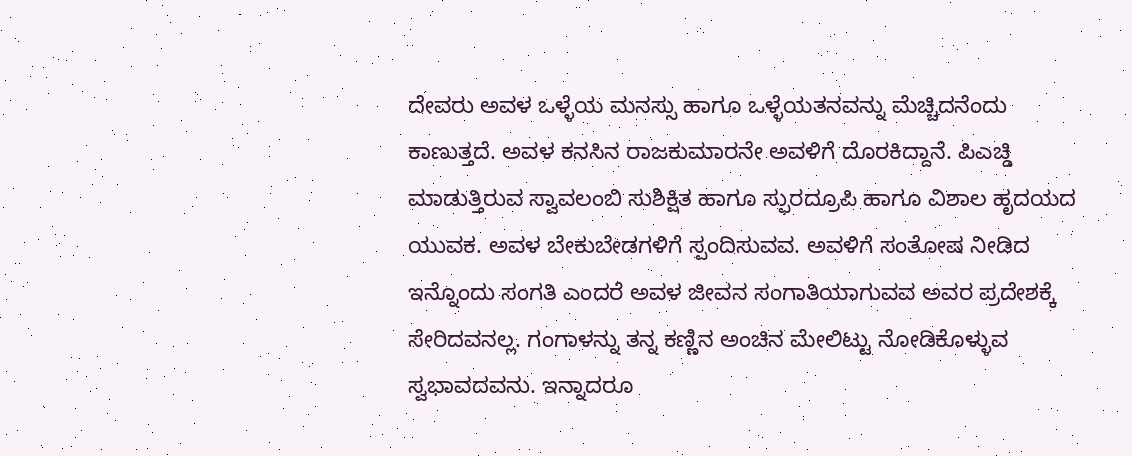ದೇವರು ಅವಳ ಒಳ್ಳೆಯ ಮನಸ್ಸು ಹಾಗೂ ಒಳ್ಳೆಯತನವನ್ನು ಮೆಚ್ಚಿದನೆಂದು ಕಾಣುತ್ತದೆ. ಅವಳ ಕನಸಿನ ರಾಜಕುಮಾರನೇ ಅವಳಿಗೆ ದೊರಕಿದ್ದಾನೆ. ಪಿಎಚ್ಡಿ ಮಾಡುತ್ತಿರುವ ಸ್ವಾವಲಂಬಿ ಸುಶಿಕ್ಷಿತ ಹಾಗೂ ಸ್ಫುರದ್ರೂಪಿ ಹಾಗೂ ವಿಶಾಲ ಹೃದಯದ ಯುವಕ. ಅವಳ ಬೇಕುಬೇಡಗಳಿಗೆ ಸ್ಪಂದಿಸುವವ. ಅವಳಿಗೆ ಸಂತೋಷ ನೀಡಿದ ಇನ್ನೊಂದು ಸಂಗತಿ ಎಂದರೆ ಅವಳ ಜೀವನ ಸಂಗಾತಿಯಾಗುವವ ಅವರ ಪ್ರದೇಶಕ್ಕೆ ಸೇರಿದವನಲ್ಲ. ಗಂಗಾಳನ್ನು ತನ್ನ ಕಣ್ಣಿನ ಅಂಚಿನ ಮೇಲಿಟ್ಟು ನೋಡಿಕೊಳ್ಳುವ ಸ್ವಭಾವದವನು. ಇನ್ನಾದರೂ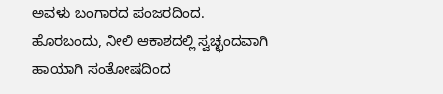ಅವಳು ಬಂಗಾರದ ಪಂಜರದಿಂದ. ಹೊರಬಂದು, ನೀಲಿ ಆಕಾಶದಲ್ಲಿ ಸ್ವಚ್ಛಂದವಾಗಿ ಹಾಯಾಗಿ ಸಂತೋಷದಿಂದ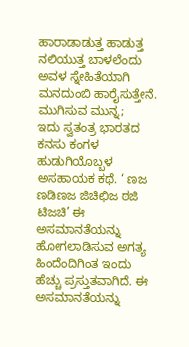ಹಾರಾಡಾಡುತ್ತ ಹಾಡುತ್ತ ನಲಿಯುತ್ತ ಬಾಳಲೆಂದು ಅವಳ ಸ್ನೇಹಿತೆಯಾಗಿ ಮನದುಂಬಿ ಹಾರೈಸುತ್ತೇನೆ.
ಮುಗಿಸುವ ಮುನ್ನ;
ಇದು ಸ್ವತಂತ್ರ ಭಾರತದ ಕನಸು ಕಂಗಳ ಹುಡುಗಿಯೊಬ್ಬಳ ಅಸಹಾಯಕ ಕಥೆ. ‘ ಣಜ ಣಡಿಣಜ ಜಿಚಿಛಿಜ ಠಜಿ ಟಿಜಚಿ’ ಈ ಅಸಮಾನತೆಯನ್ನು ಹೋಗಲಾಡಿಸುವ ಅಗತ್ಯ ಹಿಂದೆಂದಿಗಿಂತ ಇಂದು ಹೆಚ್ಚು ಪ್ರಸ್ತುತವಾಗಿದೆ. ಈ ಅಸಮಾನತೆಯನ್ನು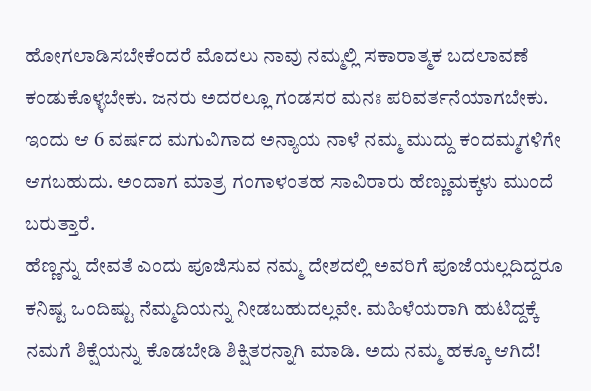ಹೋಗಲಾಡಿಸಬೇಕೆಂದರೆ ಮೊದಲು ನಾವು ನಮ್ಮಲ್ಲಿ ಸಕಾರಾತ್ಮಕ ಬದಲಾವಣೆ ಕಂಡುಕೊಳ್ಳಬೇಕು. ಜನರು ಅದರಲ್ಲೂ ಗಂಡಸರ ಮನಃ ಪರಿವರ್ತನೆಯಾಗಬೇಕು. ಇಂದು ಆ 6 ವರ್ಷದ ಮಗುವಿಗಾದ ಅನ್ಯಾಯ ನಾಳೆ ನಮ್ಮ ಮುದ್ದು ಕಂದಮ್ಮಗಳಿಗೇ ಆಗಬಹುದು. ಅಂದಾಗ ಮಾತ್ರ ಗಂಗಾಳಂತಹ ಸಾವಿರಾರು ಹೆಣ್ಣುಮಕ್ಕಳು ಮುಂದೆ ಬರುತ್ತಾರೆ.
ಹೆಣ್ಣನ್ನು ದೇವತೆ ಎಂದು ಪೂಜಿಸುವ ನಮ್ಮ ದೇಶದಲ್ಲಿ ಅವರಿಗೆ ಪೂಜೆಯಲ್ಲದಿದ್ದರೂ ಕನಿಷ್ಟ ಒಂದಿಷ್ಟು ನೆಮ್ಮದಿಯನ್ನು ನೀಡಬಹುದಲ್ಲವೇ. ಮಹಿಳೆಯರಾಗಿ ಹುಟಿದ್ದಕ್ಕೆ ನಮಗೆ ಶಿಕ್ಷೆಯನ್ನು ಕೊಡಬೇಡಿ ಶಿಕ್ಷಿತರನ್ನಾಗಿ ಮಾಡಿ. ಅದು ನಮ್ಮ ಹಕ್ಕೂ ಆಗಿದೆ!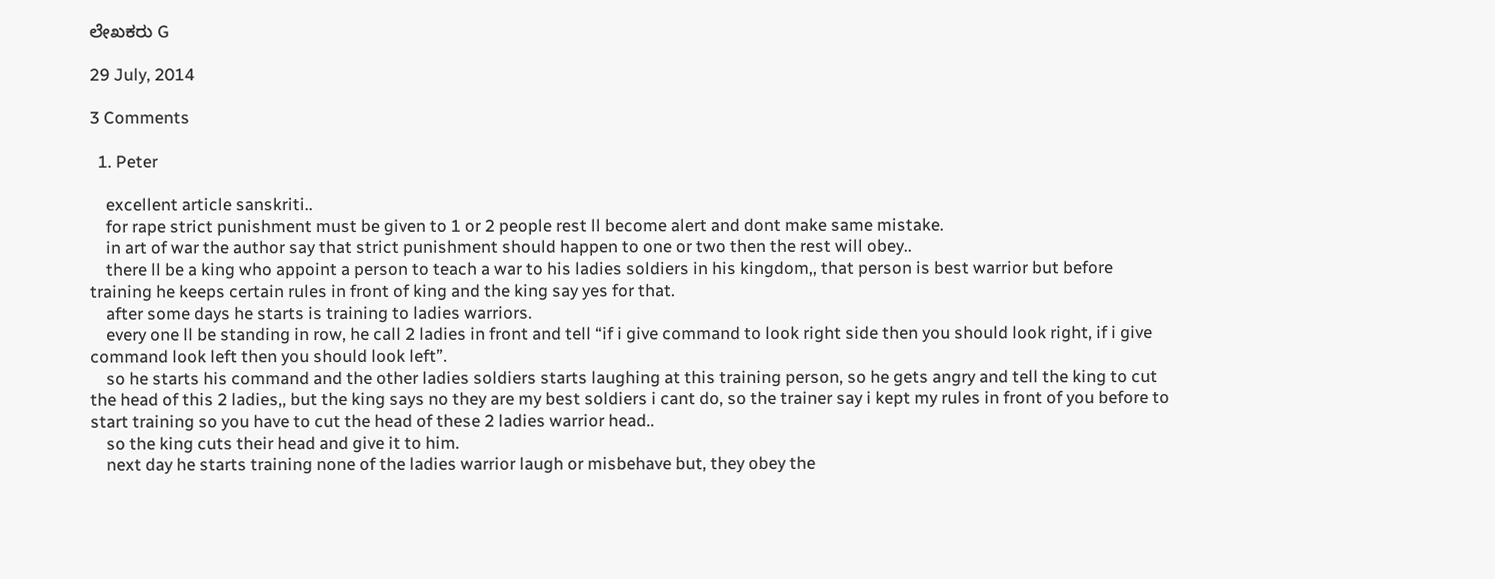ಲೇಖಕರು G

29 July, 2014

3 Comments

  1. Peter

    excellent article sanskriti..
    for rape strict punishment must be given to 1 or 2 people rest ll become alert and dont make same mistake.
    in art of war the author say that strict punishment should happen to one or two then the rest will obey..
    there ll be a king who appoint a person to teach a war to his ladies soldiers in his kingdom,, that person is best warrior but before training he keeps certain rules in front of king and the king say yes for that.
    after some days he starts is training to ladies warriors.
    every one ll be standing in row, he call 2 ladies in front and tell “if i give command to look right side then you should look right, if i give command look left then you should look left”.
    so he starts his command and the other ladies soldiers starts laughing at this training person, so he gets angry and tell the king to cut the head of this 2 ladies,, but the king says no they are my best soldiers i cant do, so the trainer say i kept my rules in front of you before to start training so you have to cut the head of these 2 ladies warrior head..
    so the king cuts their head and give it to him.
    next day he starts training none of the ladies warrior laugh or misbehave but, they obey the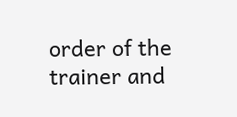order of the trainer and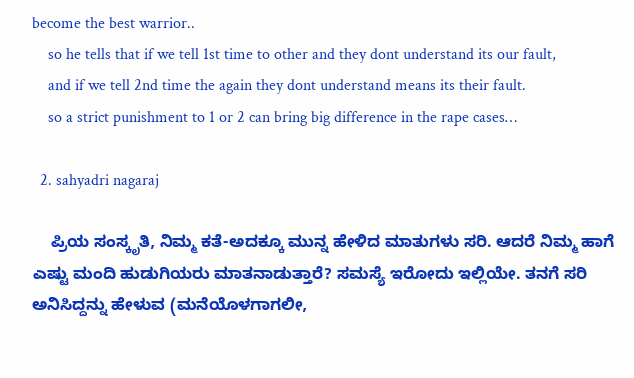become the best warrior..
    so he tells that if we tell 1st time to other and they dont understand its our fault,
    and if we tell 2nd time the again they dont understand means its their fault.
    so a strict punishment to 1 or 2 can bring big difference in the rape cases…

  2. sahyadri nagaraj

    ಪ್ರಿಯ ಸಂಸ್ಕೃತಿ, ನಿಮ್ಮ ಕತೆ-ಅದಕ್ಕೂ ಮುನ್ನ ಹೇಳಿದ ಮಾತುಗಳು ಸರಿ. ಆದರೆ ನಿಮ್ಮ ಹಾಗೆ ಎಷ್ಟು ಮಂದಿ ಹುಡುಗಿಯರು ಮಾತನಾಡುತ್ತಾರೆ? ಸಮಸ್ಯೆ ಇರೋದು ಇಲ್ಲಿಯೇ. ತನಗೆ ಸರಿ ಅನಿಸಿದ್ದನ್ನು ಹೇಳುವ (ಮನೆಯೊಳಗಾಗಲೀ,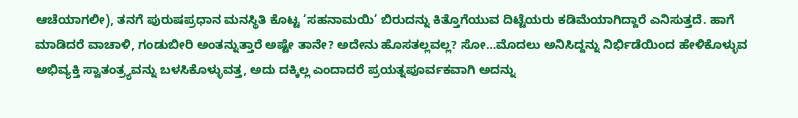ಆಚೆಯಾಗಲೀ), ತನಗೆ ಪುರುಷಪ್ರಧಾನ ಮನಸ್ಥಿತಿ ಕೊಟ್ಟ ‘ಸಹನಾಮಯಿ’ ಬಿರುದನ್ನು ಕಿತ್ತೊಗೆಯುವ ದಿಟ್ಟೆಯರು ಕಡಿಮೆಯಾಗಿದ್ದಾರೆ ಎನಿಸುತ್ತದೆ. ಹಾಗೆ ಮಾಡಿದರೆ ವಾಚಾಳಿ, ಗಂಡುಬೀರಿ ಅಂತನ್ನುತ್ತಾರೆ ಅಷ್ಟೇ ತಾನೇ? ಅದೇನು ಹೊಸತಲ್ಲವಲ್ಲ? ಸೋ…ಮೊದಲು ಅನಿಸಿದ್ದನ್ನು ನಿರ್ಭಿಡೆಯಿಂದ ಹೇಳಿಕೊಳ್ಳುವ ಅಭಿವ್ಯಕ್ತಿ ಸ್ವಾತಂತ್ರ್ಯವನ್ನು ಬಳಸಿಕೊಳ್ಳುವತ್ತ, ಅದು ದಕ್ಕಿಲ್ಲ ಎಂದಾದರೆ ಪ್ರಯತ್ನಪೂರ್ವಕವಾಗಿ ಅದನ್ನು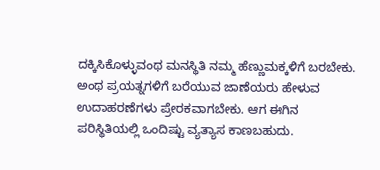ದಕ್ಕಿಸಿಕೊಳ್ಳುವಂಥ ಮನಸ್ಥಿತಿ ನಮ್ಮ ಹೆಣ್ಣುಮಕ್ಕಳಿಗೆ ಬರಬೇಕು. ಅಂಥ ಪ್ರಯತ್ನಗಳಿಗೆ ಬರೆಯುವ ಜಾಣೆಯರು ಹೇಳುವ ಉದಾಹರಣೆಗಳು ಪ್ರೇರಕವಾಗಬೇಕು. ಆಗ ಈಗಿನ ಪರಿಸ್ಥಿತಿಯಲ್ಲಿ ಒಂದಿಷ್ಟು ವ್ಯತ್ಯಾಸ ಕಾಣಬಹುದು.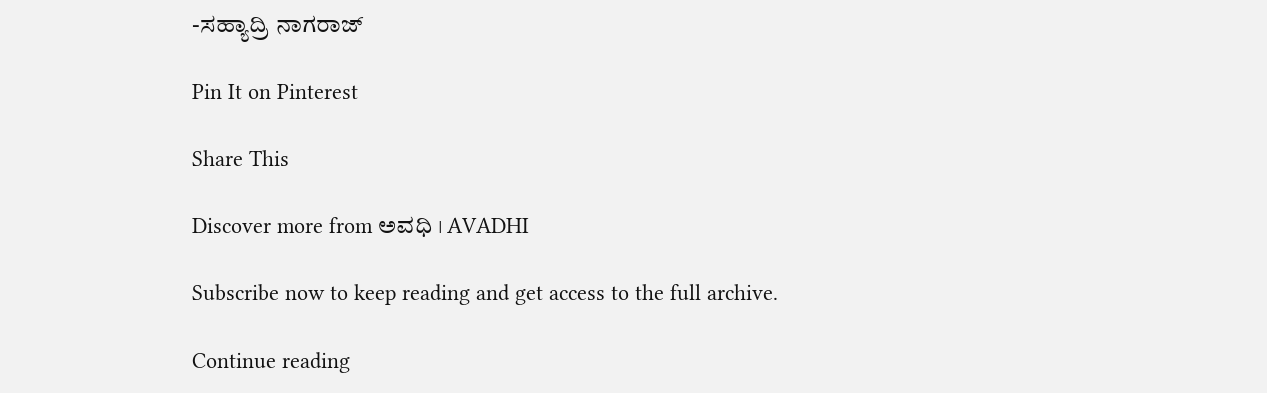-ಸಹ್ಯಾದ್ರಿ ನಾಗರಾಜ್

Pin It on Pinterest

Share This

Discover more from ಅವಧಿ । AVADHI

Subscribe now to keep reading and get access to the full archive.

Continue reading